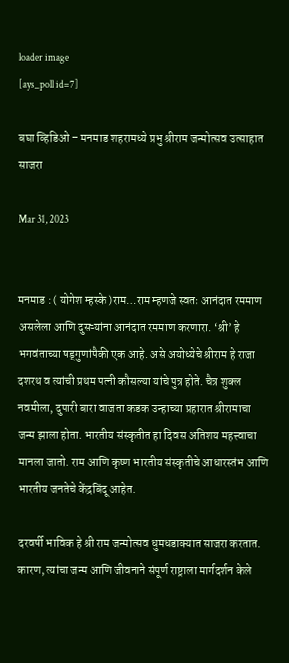loader image
[ays_poll id=7]

बघा व्हिडिओ – मनमाड शहरामध्ये प्रभु श्रीराम जन्मोत्सव उत्साहात साजरा

Mar 31, 2023


मनमाड : ( योगेश म्हस्के )राम…राम म्हणजे स्वतः आनंदात रममाण असलेला आणि दुसऱ्यांना आनंदात रममाण करणारा. ‘श्री’ हे भगवंताच्या षड्गुणांपैकी एक आहे. असे अयोध्येचे श्रीराम हे राजा दशरथ व त्यांची प्रथम पत्नी कौसल्या यांचे पुत्र होते. चैत्र शुक्ल नवमीला, दुपारी बारा वाजता कडक उन्हाच्या प्रहारात श्रीरामाचा जन्म झाला होता. भारतीय संस्कृतीत हा दिवस अतिशय महत्त्वाचा मानला जातो. राम आणि कृष्ण भारतीय संस्कृतीचे आधारस्तंभ आणि भारतीय जनतेचे केंद्रबिंदू आहेत.

दरवर्षी भाविक हे श्री राम जन्मोत्सव धुमधडाक्यात साजरा करतात. कारण, त्यांचा जन्म आणि जीवनाने संपूर्ण राष्ट्राला मार्गदर्शन केले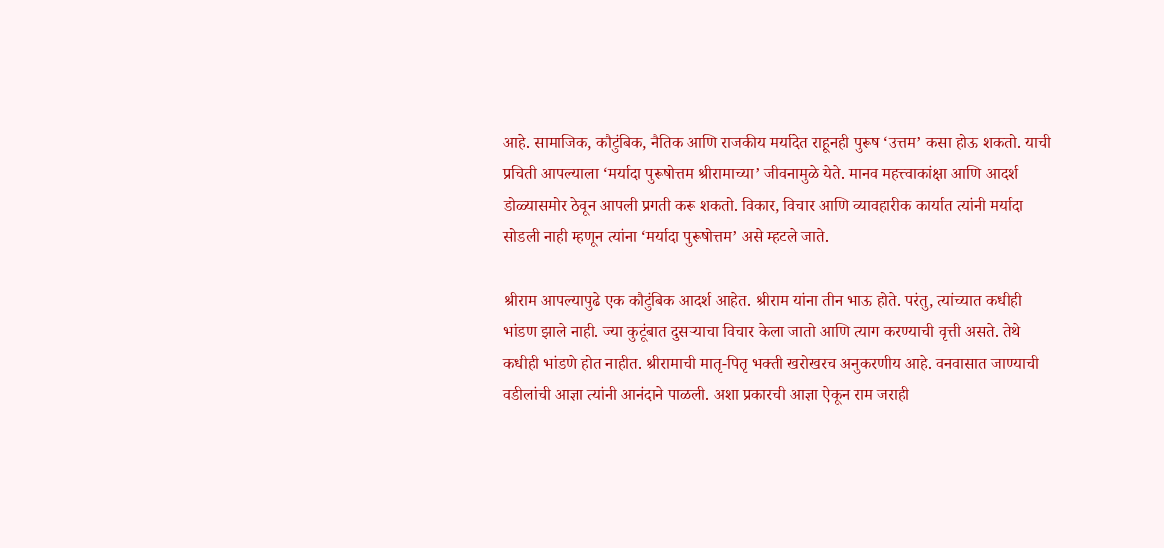आहे. सामाजिक, कौटुंबिक, नैतिक आणि राजकीय मर्यादेत राहूनही पुरूष ‘उत्तम’ कसा होऊ शकतो. याची प्रचिती आपल्याला ‘मर्यादा पुरूषोत्तम श्रीरामाच्या’ जीवनामुळे येते. मानव महत्त्वाकांक्षा आणि आदर्श डोळ्यासमोर ठेवून आपली प्रगती करू शकतो. विकार, विचार आणि व्यावहारीक कार्यात त्यांनी मर्यादा सोडली नाही म्हणून त्यांना ‘मर्यादा पुरूषोत्तम’ असे म्हटले जाते.

श्रीराम आपल्यापुढे एक कौटुंबिक आदर्श आहेत. श्रीराम यांना तीन भाऊ होते. परंतु, त्यांच्यात कधीही भांडण झाले नाही. ज्या कुटूंबात दुसर्‍याचा विचार केला जातो आणि त्याग करण्याची वृत्ती असते. तेथे कधीही भांडणे होत नाहीत. श्रीरामाची मातृ-पितृ भक्ती खरोखरच अनुकरणीय आहे. वनवासात जाण्याची वडीलांची आज्ञा त्यांनी आनंदाने पाळली. अशा प्रकारची आज्ञा ऐकून राम जराही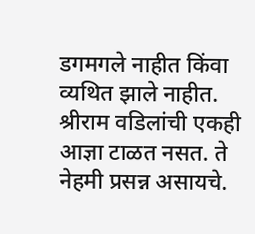डगमगले नाहीत किंवा व्यथित झाले नाहीत. श्रीराम वडिलांची एकही आज्ञा टाळत नसत. ते नेहमी प्रसन्न असायचे.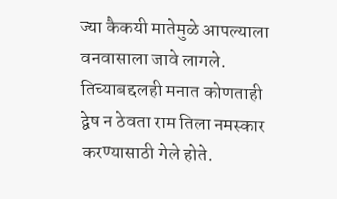ज्या कैकयी मातेमुळे आपल्याला वनवासाला जावे लागले. तिच्याबद्दलही मनात कोणताही द्वेष न ठेवता राम तिला नमस्कार करण्यासाठी गेले होते.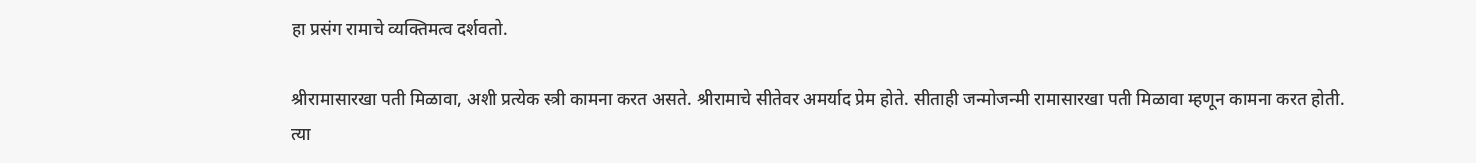हा प्रसंग रामाचे व्यक्तिमत्व दर्शवतो.

श्रीरामासारखा पती मिळावा, अशी प्रत्येक स्त्री कामना करत असते. श्रीरामाचे सीतेवर अमर्याद प्रेम होते. सीताही जन्मोजन्मी रामासारखा पती मिळावा म्हणून कामना करत होती. त्या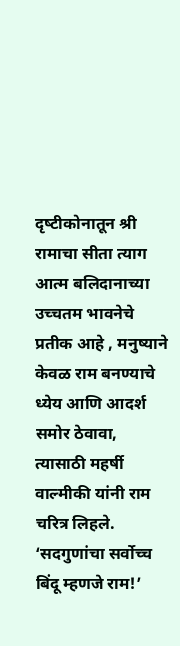दृष्‍टीकोनातून श्री रामाचा सीता त्याग आत्म बलिदानाच्या उच्चतम भावनेचे प्रतीक आहे , मनुष्याने केवळ राम बनण्याचे ध्येय आणि आदर्श समोर ठेवावा, त्यासाठी महर्षी वाल्मीकी यांनी राम चरित्र लिहले. ‘सदगुणांचा सर्वोच्च बिंदू म्हणजे राम!’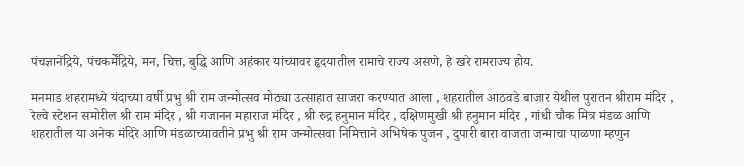पंचज्ञानेंद्रिये, पंचकर्मेंद्रिये, मन, चित्त, बुद्धि आणि अहंकार यांच्यावर हृदयातील रामाचे राज्य असणे, हे खरे रामराज्य होय.

मनमाड शहरामध्ये यंदाच्या वर्षी प्रभु श्री राम जन्मोत्सव मोठ्या उत्साहात साजरा करण्यात आला , शहरातील आठवडे बाजार येथील पुरातन श्रीराम मंदिर , रेल्वे स्टेशन समोरील श्री राम मंदिर , श्री गजानन महाराज मंदिर , श्री रुद्र हनुमान मंदिर , दक्षिणमुखी श्री हनुमान मंदिर , गांधी चौक मित्र मंडळ आणि शहरातील या अनेक मंदिरे आणि मंडळाच्यावतीने प्रभु श्री राम जन्मोत्सवा निमित्ताने अभिषेक पुजन , दुपारी बारा वाजता जन्माचा पाळणा म्हणुन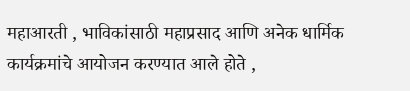महाआरती , भाविकांसाठी महाप्रसाद आणि अनेक धार्मिक कार्यक्रमांचे आयोजन करण्यात आले होते ,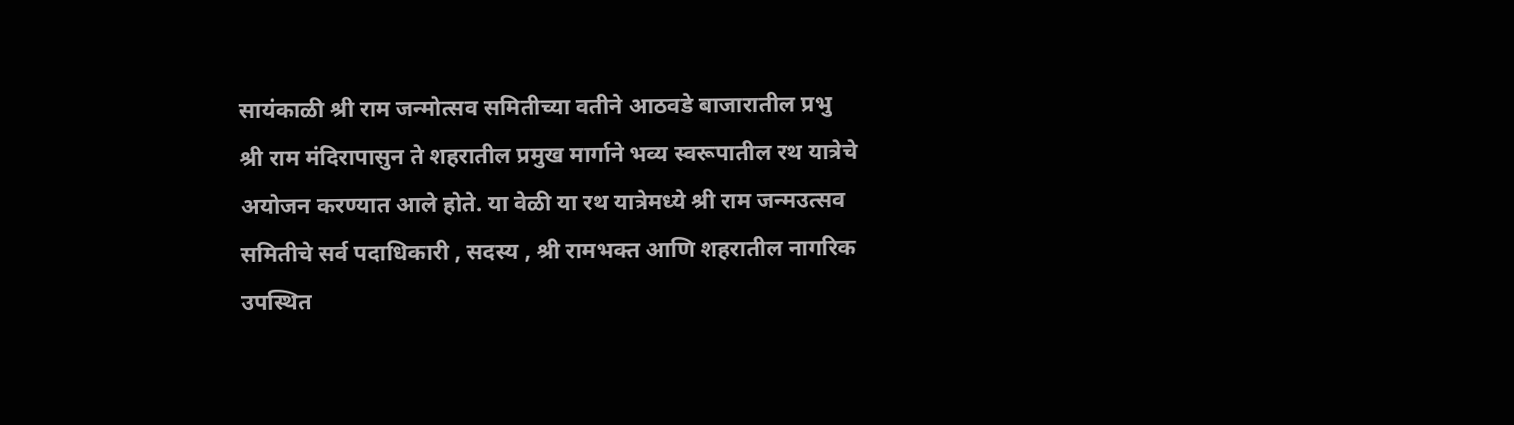सायंकाळी श्री राम जन्मोत्सव समितीच्या वतीने आठवडे बाजारातील प्रभु श्री राम मंदिरापासुन ते शहरातील प्रमुख मार्गाने भव्य स्वरूपातील रथ यात्रेचे अयोजन करण्यात आले होते. या वेळी या रथ यात्रेमध्ये श्री राम जन्मउत्सव समितीचे सर्व पदाधिकारी , सदस्य , श्री रामभक्त आणि शहरातील नागरिक उपस्थित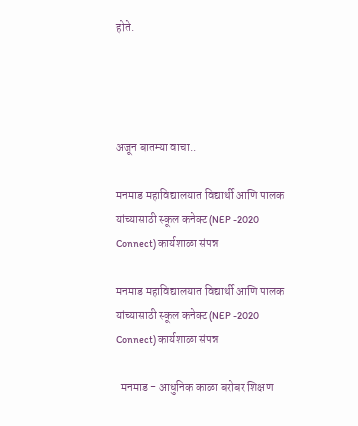होते.




अजून बातम्या वाचा..

मनमाड महाविद्यालयात विद्यार्थी आणि पालक यांच्यासाठी स्कूल कनेक्ट (NEP -2020 Connect) कार्यशाळा संपन्न

मनमाड महाविद्यालयात विद्यार्थी आणि पालक यांच्यासाठी स्कूल कनेक्ट (NEP -2020 Connect) कार्यशाळा संपन्न

  मनमाड - आधुनिक काळा बरोबर शिक्षण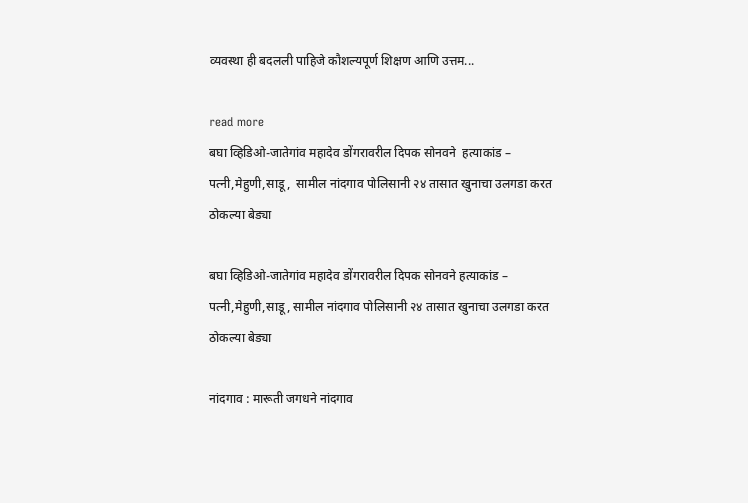व्यवस्था ही बदलली पाहिजे कौशल्यपूर्ण शिक्षण आणि उत्तम...

read more
बघा व्हिडिओ-जातेगांव महादेव डोंगरावरील दिपक सोनवने  हत्याकांड –  पत्नी,मेहुणी,साडू,  सामील नांदगाव पोलिसानी २४ तासात खुनाचा उलगडा करत ठोकल्या बेड्या

बघा व्हिडिओ-जातेगांव महादेव डोंगरावरील दिपक सोनवने हत्याकांड – पत्नी,मेहुणी,साडू, सामील नांदगाव पोलिसानी २४ तासात खुनाचा उलगडा करत ठोकल्या बेड्या

नांदगाव : मारूती जगधने नांदगाव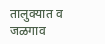तालुक्यात व जळगाव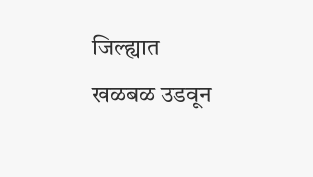जिल्ह्यात खळबळ उडवून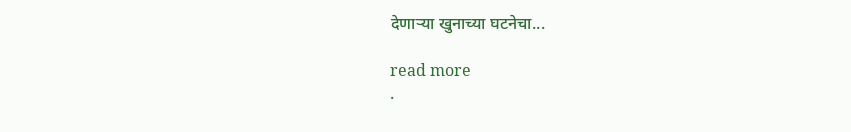देणाऱ्या खुनाच्या घटनेचा...

read more
.